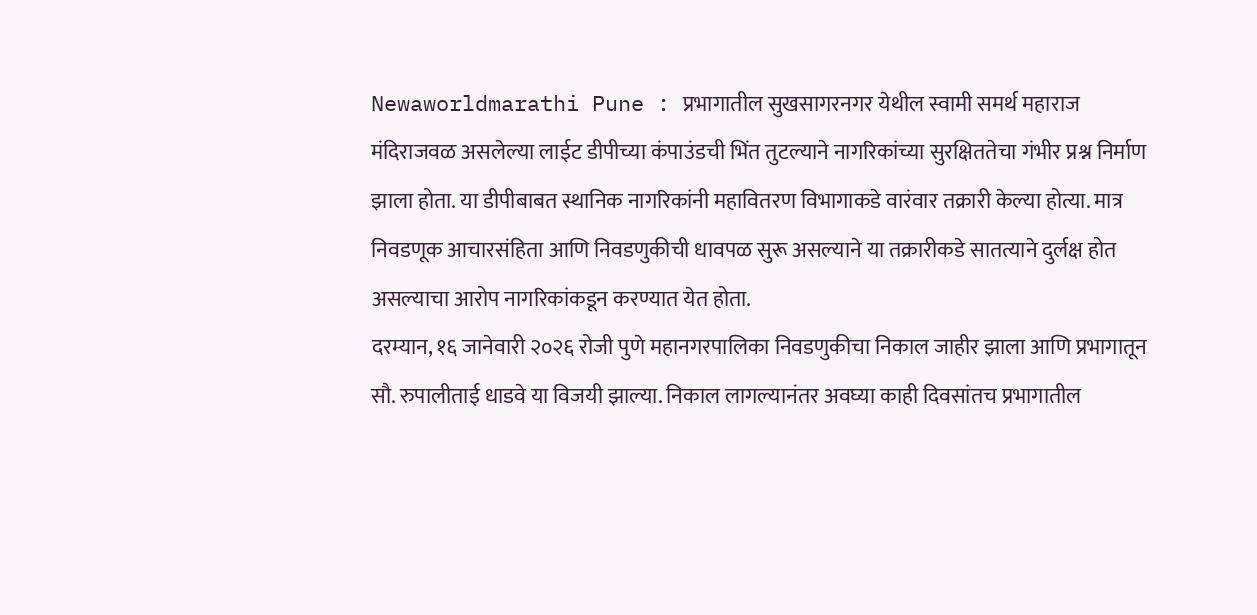Newaworldmarathi Pune : प्रभागातील सुखसागरनगर येथील स्वामी समर्थ महाराज मंदिराजवळ असलेल्या लाईट डीपीच्या कंपाउंडची भिंत तुटल्याने नागरिकांच्या सुरक्षिततेचा गंभीर प्रश्न निर्माण झाला होता. या डीपीबाबत स्थानिक नागरिकांनी महावितरण विभागाकडे वारंवार तक्रारी केल्या होत्या. मात्र निवडणूक आचारसंहिता आणि निवडणुकीची धावपळ सुरू असल्याने या तक्रारीकडे सातत्याने दुर्लक्ष होत असल्याचा आरोप नागरिकांकडून करण्यात येत होता.
दरम्यान, १६ जानेवारी २०२६ रोजी पुणे महानगरपालिका निवडणुकीचा निकाल जाहीर झाला आणि प्रभागातून सौ. रुपालीताई धाडवे या विजयी झाल्या. निकाल लागल्यानंतर अवघ्या काही दिवसांतच प्रभागातील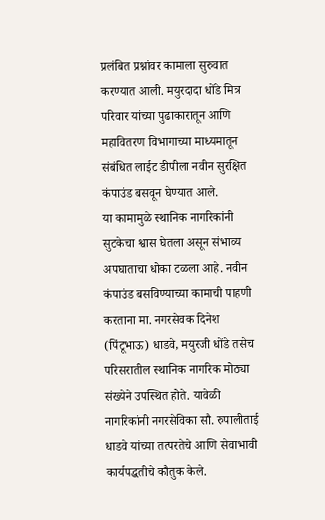प्रलंबित प्रश्नांवर कामाला सुरुवात करण्यात आली. मयुरदादा धोंडे मित्र परिवार यांच्या पुढाकारातून आणि महावितरण विभागाच्या माध्यमातून संबंधित लाईट डीपीला नवीन सुरक्षित कंपाउंड बसवून घेण्यात आले.
या कामामुळे स्थानिक नागरिकांनी सुटकेचा श्वास घेतला असून संभाव्य अपघाताचा धोका टळला आहे. नवीन कंपाउंड बसविण्याच्या कामाची पाहणी करताना मा. नगरसेवक दिनेश (पिंटूभाऊ) धाडवे, मयुरजी धोंडे तसेच परिसरातील स्थानिक नागरिक मोठ्या संख्येने उपस्थित होते. यावेळी नागरिकांनी नगरसेविका सौ. रुपालीताई धाडवे यांच्या तत्परतेचे आणि सेवाभावी कार्यपद्धतीचे कौतुक केले.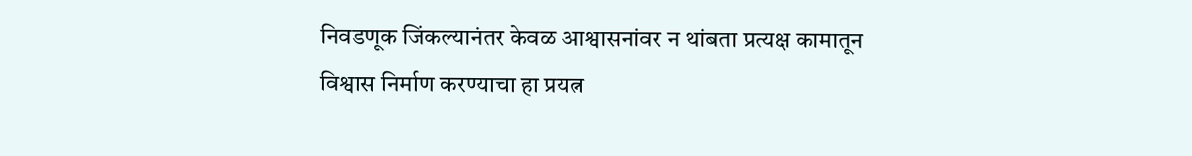निवडणूक जिंकल्यानंतर केवळ आश्वासनांवर न थांबता प्रत्यक्ष कामातून विश्वास निर्माण करण्याचा हा प्रयत्न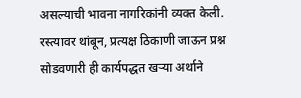असल्याची भावना नागरिकांनी व्यक्त केली. रस्त्यावर थांबून, प्रत्यक्ष ठिकाणी जाऊन प्रश्न सोडवणारी ही कार्यपद्धत खऱ्या अर्थाने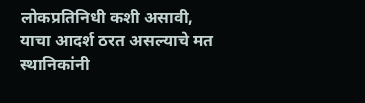लोकप्रतिनिधी कशी असावी, याचा आदर्श ठरत असल्याचे मत स्थानिकांनी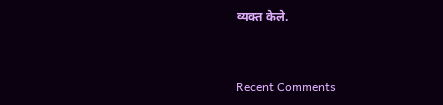व्यक्त केले.


Recent Comments